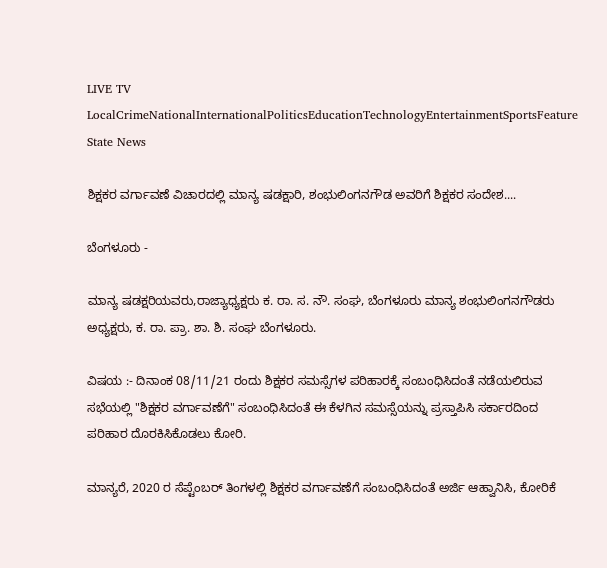LIVE TV LocalCrimeNationalInternationalPoliticsEducationTechnologyEntertainmentSportsFeature
State News

ಶಿಕ್ಷಕರ ವರ್ಗಾವಣೆ ವಿಚಾರದಲ್ಲಿ ಮಾನ್ಯ ಷಡಕ್ಷಾರಿ, ಶಂಭುಲಿಂಗನಗೌಡ ಅವರಿಗೆ ಶಿಕ್ಷಕರ ಸಂದೇಶ....

ಬೆಂಗಳೂರು -

ಮಾನ್ಯ ಷಡಕ್ಷರಿಯವರು,ರಾಜ್ಯಾಧ್ಯಕ್ಷರು ಕ. ರಾ. ಸ. ನೌ. ಸಂಘ, ಬೆಂಗಳೂರು ಮಾನ್ಯ ಶಂಭುಲಿಂಗನಗೌಡರು ಅಧ್ಯಕ್ಷರು, ಕ. ರಾ. ಪ್ರಾ. ಶಾ. ಶಿ. ಸಂಘ ಬೆಂಗಳೂರು.

ವಿಷಯ :- ದಿನಾಂಕ 08/11/21 ರಂದು ಶಿಕ್ಷಕರ ಸಮಸ್ಸೆಗಳ ಪರಿಹಾರಕ್ಕೆ ಸಂಬಂಧಿಸಿದಂತೆ ನಡೆಯಲಿರುವ ಸಭೆಯಲ್ಲಿ "ಶಿಕ್ಷಕರ ವರ್ಗಾವಣೆಗೆ" ಸಂಬಂಧಿಸಿದಂತೆ ಈ ಕೆಳಗಿನ ಸಮಸ್ಸೆಯನ್ನು ಪ್ರಸ್ತಾಪಿಸಿ ಸರ್ಕಾರದಿಂದ ಪರಿಹಾರ ದೊರಕಿಸಿಕೊಡಲು ಕೋರಿ.

ಮಾನ್ಯರೆ, 2020 ರ ಸೆಪ್ಟೆಂಬರ್ ತಿಂಗಳಲ್ಲಿ ಶಿಕ್ಷಕರ ವರ್ಗಾವಣೆಗೆ ಸಂಬಂಧಿಸಿದಂತೆ ಅರ್ಜಿ ಆಹ್ವಾನಿಸಿ, ಕೋರಿಕೆ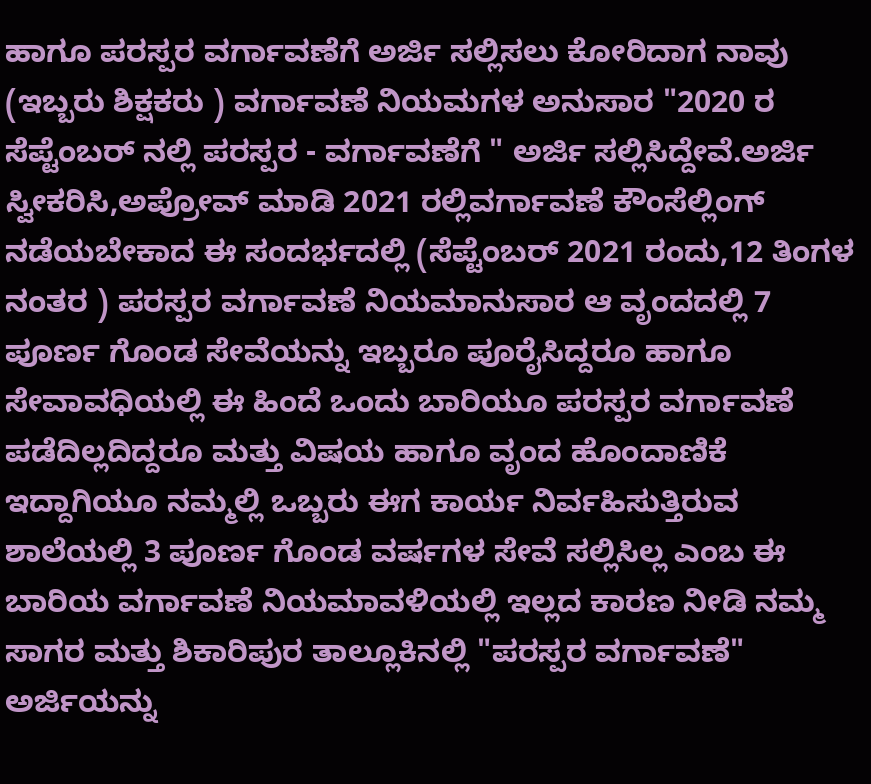ಹಾಗೂ ಪರಸ್ಪರ ವರ್ಗಾವಣೆಗೆ ಅರ್ಜಿ ಸಲ್ಲಿಸಲು ಕೋರಿದಾಗ ನಾವು (ಇಬ್ಬರು ಶಿಕ್ಷಕರು ) ವರ್ಗಾವಣೆ ನಿಯಮಗಳ ಅನುಸಾರ "2020 ರ ಸೆಪ್ಟೆಂಬರ್ ನಲ್ಲಿ ಪರಸ್ಪರ - ವರ್ಗಾವಣೆಗೆ " ಅರ್ಜಿ ಸಲ್ಲಿಸಿದ್ದೇವೆ.ಅರ್ಜಿ ಸ್ವೀಕರಿಸಿ,ಅಪ್ರೋವ್ ಮಾಡಿ 2021 ರಲ್ಲಿವರ್ಗಾವಣೆ ಕೌಂಸೆಲ್ಲಿಂಗ್ ನಡೆಯಬೇಕಾದ ಈ ಸಂದರ್ಭದಲ್ಲಿ (ಸೆಪ್ಟೆಂಬರ್ 2021 ರಂದು,12 ತಿಂಗಳ ನಂತರ ) ಪರಸ್ಪರ ವರ್ಗಾವಣೆ ನಿಯಮಾನುಸಾರ ಆ ವೃಂದದಲ್ಲಿ 7 ಪೂರ್ಣ ಗೊಂಡ ಸೇವೆಯನ್ನು ಇಬ್ಬರೂ ಪೂರೈಸಿದ್ದರೂ ಹಾಗೂ ಸೇವಾವಧಿಯಲ್ಲಿ ಈ ಹಿಂದೆ ಒಂದು ಬಾರಿಯೂ ಪರಸ್ಪರ ವರ್ಗಾವಣೆ ಪಡೆದಿಲ್ಲದಿದ್ದರೂ ಮತ್ತು ವಿಷಯ ಹಾಗೂ ವೃಂದ ಹೊಂದಾಣಿಕೆ ಇದ್ದಾಗಿಯೂ ನಮ್ಮಲ್ಲಿ ಒಬ್ಬರು ಈಗ ಕಾರ್ಯ ನಿರ್ವಹಿಸುತ್ತಿರುವ ಶಾಲೆಯಲ್ಲಿ 3 ಪೂರ್ಣ ಗೊಂಡ ವರ್ಷಗಳ ಸೇವೆ ಸಲ್ಲಿಸಿಲ್ಲ ಎಂಬ ಈ ಬಾರಿಯ ವರ್ಗಾವಣೆ ನಿಯಮಾವಳಿಯಲ್ಲಿ ಇಲ್ಲದ ಕಾರಣ ನೀಡಿ ನಮ್ಮ ಸಾಗರ ಮತ್ತು ಶಿಕಾರಿಪುರ ತಾಲ್ಲೂಕಿನಲ್ಲಿ "ಪರಸ್ಪರ ವರ್ಗಾವಣೆ" ಅರ್ಜಿಯನ್ನು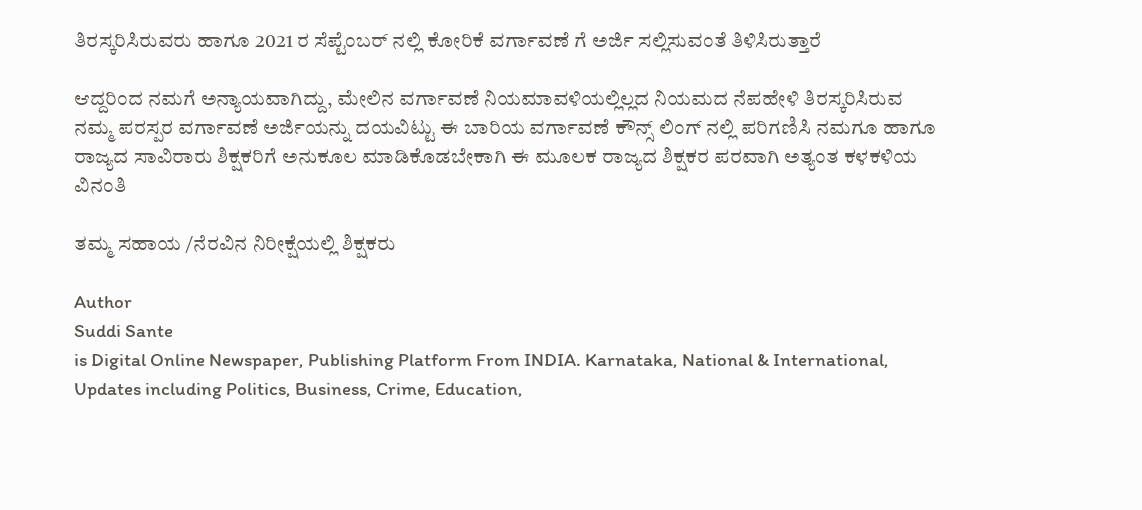ತಿರಸ್ಕರಿಸಿರುವರು ಹಾಗೂ 2021 ರ ಸೆಪ್ಟೆಂಬರ್ ನಲ್ಲಿ ಕೋರಿಕೆ ವರ್ಗಾವಣೆ ಗೆ ಅರ್ಜಿ ಸಲ್ಲಿಸುವಂತೆ ತಿಳಿಸಿರುತ್ತಾರೆ

ಆದ್ದರಿಂದ ನಮಗೆ ಅನ್ಯಾಯವಾಗಿದ್ದು, ಮೇಲಿನ ವರ್ಗಾವಣೆ ನಿಯಮಾವಳಿಯಲ್ಲಿಲ್ಲದ ನಿಯಮದ ನೆಪಹೇಳಿ ತಿರಸ್ಕರಿಸಿರುವ ನಮ್ಮ ಪರಸ್ಪರ ವರ್ಗಾವಣೆ ಅರ್ಜಿಯನ್ನು ದಯವಿಟ್ಟು ಈ ಬಾರಿಯ ವರ್ಗಾವಣೆ ಕೌನ್ಸ್ ಲಿಂಗ್ ನಲ್ಲಿ ಪರಿಗಣಿಸಿ ನಮಗೂ ಹಾಗೂ ರಾಜ್ಯದ ಸಾವಿರಾರು ಶಿಕ್ಷಕರಿಗೆ ಅನುಕೂಲ ಮಾಡಿಕೊಡಬೇಕಾಗಿ ಈ ಮೂಲಕ ರಾಜ್ಯದ ಶಿಕ್ಷಕರ ಪರವಾಗಿ ಅತ್ಯಂತ ಕಳಕಳಿಯ ವಿನಂತಿ

ತಮ್ಮ ಸಹಾಯ /ನೆರವಿನ ನಿರೀಕ್ಷೆಯಲ್ಲಿ ಶಿಕ್ಷಕರು

Author
Suddi Sante
is Digital Online Newspaper, Publishing Platform From INDIA. Karnataka, National & International, Updates including Politics, Business, Crime, Education,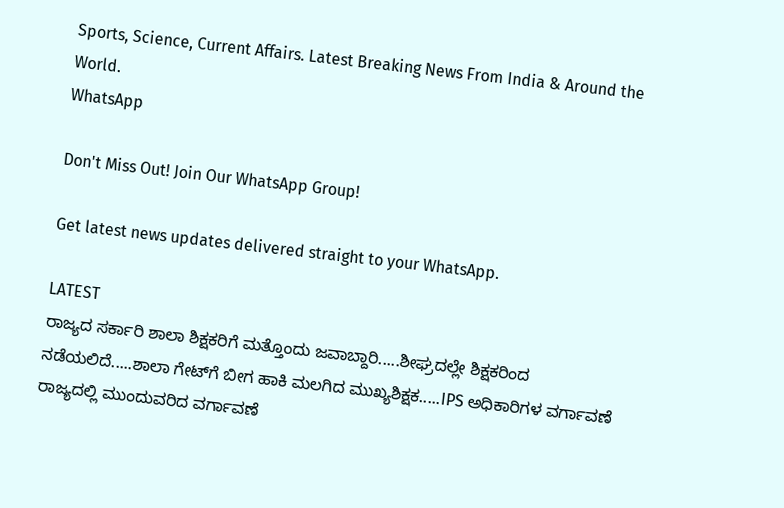Sports, Science, Current Affairs. Latest Breaking News From India & Around the World.
WhatsApp

Don't Miss Out! Join Our WhatsApp Group!

Get latest news updates delivered straight to your WhatsApp.

LATEST
ರಾಜ್ಯದ ಸರ್ಕಾರಿ ಶಾಲಾ ಶಿಕ್ಷಕರಿಗೆ ಮತ್ತೊಂದು ಜವಾಬ್ದಾರಿ.....ಶೀಘ್ರದಲ್ಲೇ ಶಿಕ್ಷಕರಿಂದ ನಡೆಯಲಿದೆ.....ಶಾಲಾ ಗೇಟ್‌ಗೆ ಬೀಗ ಹಾಕಿ ಮಲಗಿದ ಮುಖ್ಯಶಿಕ್ಷಕ.....IPS ಅಧಿಕಾರಿಗಳ ವರ್ಗಾವಣೆ ರಾಜ್ಯದಲ್ಲಿ ಮುಂದುವರಿದ ವರ್ಗಾವಣೆ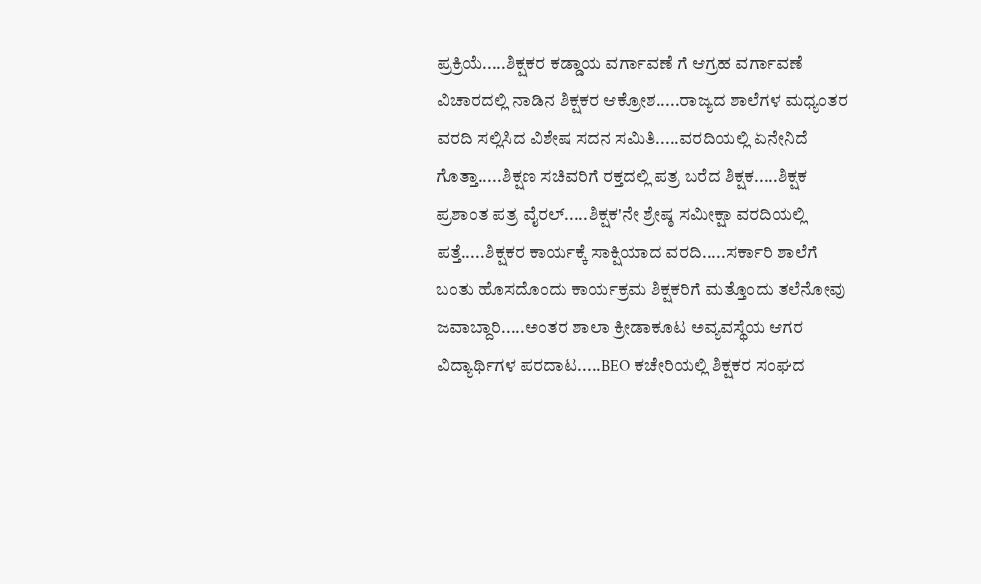ಪ್ರಕ್ರಿಯೆ.....ಶಿಕ್ಷಕರ ಕಡ್ಡಾಯ ವರ್ಗಾವಣೆ ಗೆ ಆಗ್ರಹ ವರ್ಗಾವಣೆ ವಿಚಾರದಲ್ಲಿ ನಾಡಿನ ಶಿಕ್ಷಕರ ಆಕ್ರೋಶ.....ರಾಜ್ಯದ ಶಾಲೆಗಳ ಮಧ್ಯಂತರ ವರದಿ ಸಲ್ಲಿಸಿದ ವಿಶೇಷ ಸದನ ಸಮಿತಿ.....ವರದಿಯಲ್ಲಿ ಏನೇನಿದೆ ಗೊತ್ತಾ.....ಶಿಕ್ಷಣ ಸಚಿವರಿಗೆ ರಕ್ತದಲ್ಲಿ ಪತ್ರ ಬರೆದ ಶಿಕ್ಷಕ.....ಶಿಕ್ಷಕ ಪ್ರಶಾಂತ ಪತ್ರ ವೈರಲ್.....ಶಿಕ್ಷಕ'ನೇ ಶ್ರೇಷ್ಠ ಸಮೀಕ್ಷಾ ವರದಿಯಲ್ಲಿ ಪತ್ತೆ.....ಶಿಕ್ಷಕರ ಕಾರ್ಯಕ್ಕೆ ಸಾಕ್ಷಿಯಾದ ವರದಿ.....ಸರ್ಕಾರಿ ಶಾಲೆಗೆ ಬಂತು ಹೊಸದೊಂದು ಕಾರ್ಯಕ್ರಮ ಶಿಕ್ಷಕರಿಗೆ ಮತ್ತೊಂದು ತಲೆನೋವು ಜವಾಬ್ದಾರಿ.....ಅಂತರ ಶಾಲಾ ಕ್ರೀಡಾಕೂಟ ಅವ್ಯವಸ್ಥೆಯ ಆಗರ ವಿದ್ಯಾರ್ಥಿಗಳ ಪರದಾಟ.....BEO ಕಚೇರಿಯಲ್ಲಿ ಶಿಕ್ಷಕರ ಸಂಘದ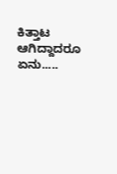ಕಿತ್ತಾಟ ಆಗಿದ್ದಾದರೂ ಏನು.....